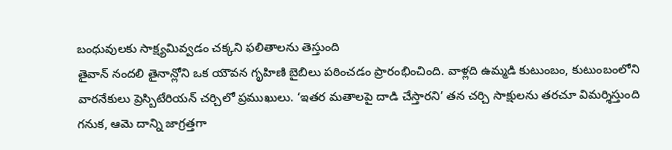బంధువులకు సాక్ష్యమివ్వడం చక్కని ఫలితాలను తెస్తుంది
తైవాన్ నందలి తైనాన్లోని ఒక యౌవన గృహిణి బైబిలు పఠించడం ప్రారంభించింది. వాళ్లది ఉమ్మడి కుటుంబం, కుటుంబంలోని వారనేకులు ప్రెస్బిటేరియన్ చర్చిలో ప్రముఖులు. ‘ఇతర మతాలపై దాడి చేస్తారని’ తన చర్చి సాక్షులను తరచూ విమర్శిస్తుంది గనుక, ఆమె దాన్ని జాగ్రత్తగా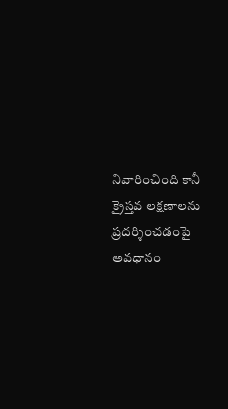నివారించింది కానీ క్రైస్తవ లక్షణాలను ప్రదర్శించడంపై అవధానం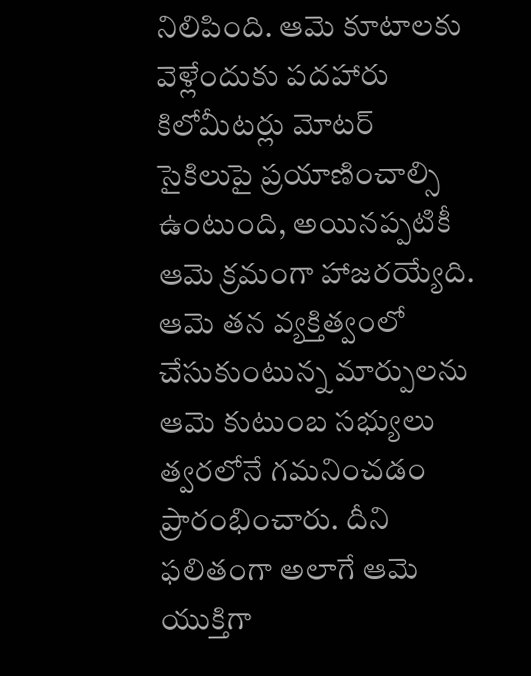నిలిపింది. ఆమె కూటాలకు వెళ్లేందుకు పదహారు కిలోమీటర్లు మోటర్ సైకిలుపై ప్రయాణించాల్సి ఉంటుంది, అయినప్పటికీ ఆమె క్రమంగా హాజరయ్యేది. ఆమె తన వ్యక్తిత్వంలో చేసుకుంటున్న మార్పులను ఆమె కుటుంబ సభ్యులు త్వరలోనే గమనించడం ప్రారంభించారు. దీని ఫలితంగా అలాగే ఆమె యుక్తిగా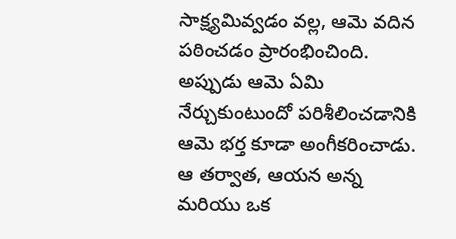సాక్ష్యమివ్వడం వల్ల, ఆమె వదిన పఠించడం ప్రారంభించింది. అప్పుడు ఆమె ఏమి నేర్చుకుంటుందో పరిశీలించడానికి ఆమె భర్త కూడా అంగీకరించాడు. ఆ తర్వాత, ఆయన అన్న మరియు ఒక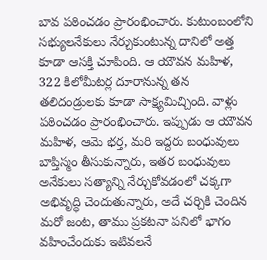బావ పఠించడం ప్రారంభించారు. కుటుంబంలోని సభ్యులనేకులు నేర్చుకుంటున్న దానిలో అత్త కూడా ఆసక్తి చూపింది. ఆ యౌవన మహిళ, 322 కిలోమీటర్ల దూరానున్న తన తలిదండ్రులకు కూడా సాక్ష్యమిచ్చింది. వాళ్లు పఠించడం ప్రారంభించారు. ఇప్పుడు ఆ యౌవన మహిళ, ఆమె భర్త, మరి ఇద్దరు బంధువులు బాప్తిస్మం తీసుకున్నారు, ఇతర బంధువులు అనేకులు సత్యాన్ని నేర్చుకోవడంలో చక్కగా అభివృద్ధి చెందుతున్నారు, అదే చర్చికి చెందిన మరో జంట, తాము ప్రకటనా పనిలో భాగం వహించేందుకు ఇటివలనే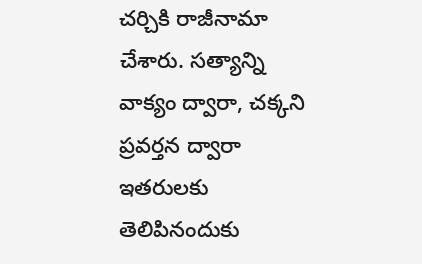చర్చికి రాజీనామా చేశారు. సత్యాన్ని వాక్యం ద్వారా, చక్కని ప్రవర్తన ద్వారా ఇతరులకు తెలిపినందుకు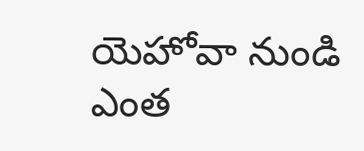యెహోవా నుండి ఎంత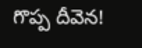గొప్ప దీవెన!